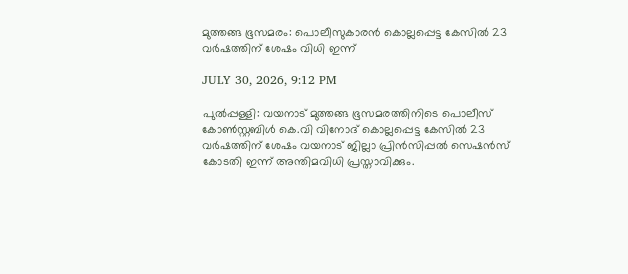മുത്തങ്ങ ഭൂസമരം: പൊലീസുകാരന്‍ കൊല്ലപ്പെട്ട കേസില്‍ 23 വര്‍ഷത്തിന് ശേഷം വിധി ഇന്ന്

JULY 30, 2026, 9:12 PM

പുല്‍പ്പള്ളി: വയനാട് മുത്തങ്ങ ഭൂസമരത്തിനിടെ പൊലീസ് കോണ്‍സ്റ്റബിള്‍ കെ.വി വിനോദ് കൊല്ലപ്പെട്ട കേസില്‍ 23 വര്‍ഷത്തിന് ശേഷം വയനാട് ജില്ലാ പ്രിന്‍സിപ്പല്‍ സെഷന്‍സ് കോടതി ഇന്ന് അന്തിമവിധി പ്രസ്താവിക്കും.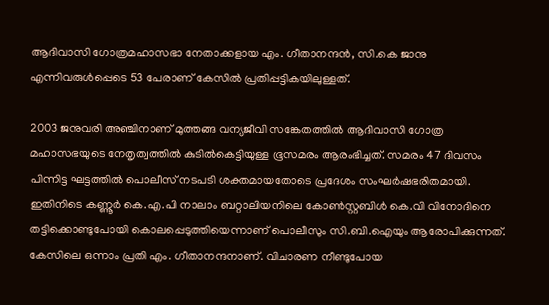ആദിവാസി ഗോത്രമഹാസഭാ നേതാക്കളായ എം. ഗീതാനന്ദന്‍, സി.കെ ജാനു എന്നിവരുള്‍പ്പെടെ 53 പേരാണ് കേസില്‍ പ്രതിപ്പട്ടികയിലുള്ളത്.

2003 ജനുവരി അഞ്ചിനാണ് മുത്തങ്ങ വന്യജീവി സങ്കേതത്തില്‍ ആദിവാസി ഗോത്ര മഹാസഭയുടെ നേതൃത്വത്തില്‍ കുടില്‍കെട്ടിയുള്ള ഭൂസമരം ആരംഭിച്ചത്. സമരം 47 ദിവസം പിന്നിട്ട ഘട്ടത്തില്‍ പൊലീസ് നടപടി ശക്തമായതോടെ പ്രദേശം സംഘര്‍ഷഭരിതമായി. ഇതിനിടെ കണ്ണൂര്‍ കെ.എ.പി നാലാം ബറ്റാലിയനിലെ കോണ്‍സ്റ്റബിള്‍ കെ.വി വിനോദിനെ തട്ടിക്കൊണ്ടുപോയി കൊലപ്പെടുത്തിയെന്നാണ് പൊലീസും സി.ബി.ഐയും ആരോപിക്കുന്നത്. കേസിലെ ഒന്നാം പ്രതി എം. ഗീതാനന്ദനാണ്. വിചാരണ നീണ്ടുപോയ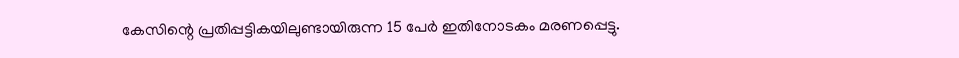കേസിന്റെ പ്രതിപ്പട്ടികയിലുണ്ടായിരുന്ന 15 പേര്‍ ഇതിനോടകം മരണപ്പെട്ടു.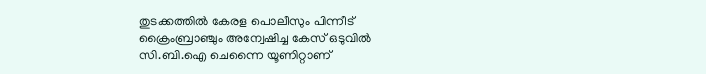തുടക്കത്തില്‍ കേരള പൊലീസും പിന്നീട് ക്രൈംബ്രാഞ്ചും അന്വേഷിച്ച കേസ് ഒടുവില്‍ സി.ബി.ഐ ചെന്നൈ യൂണിറ്റാണ്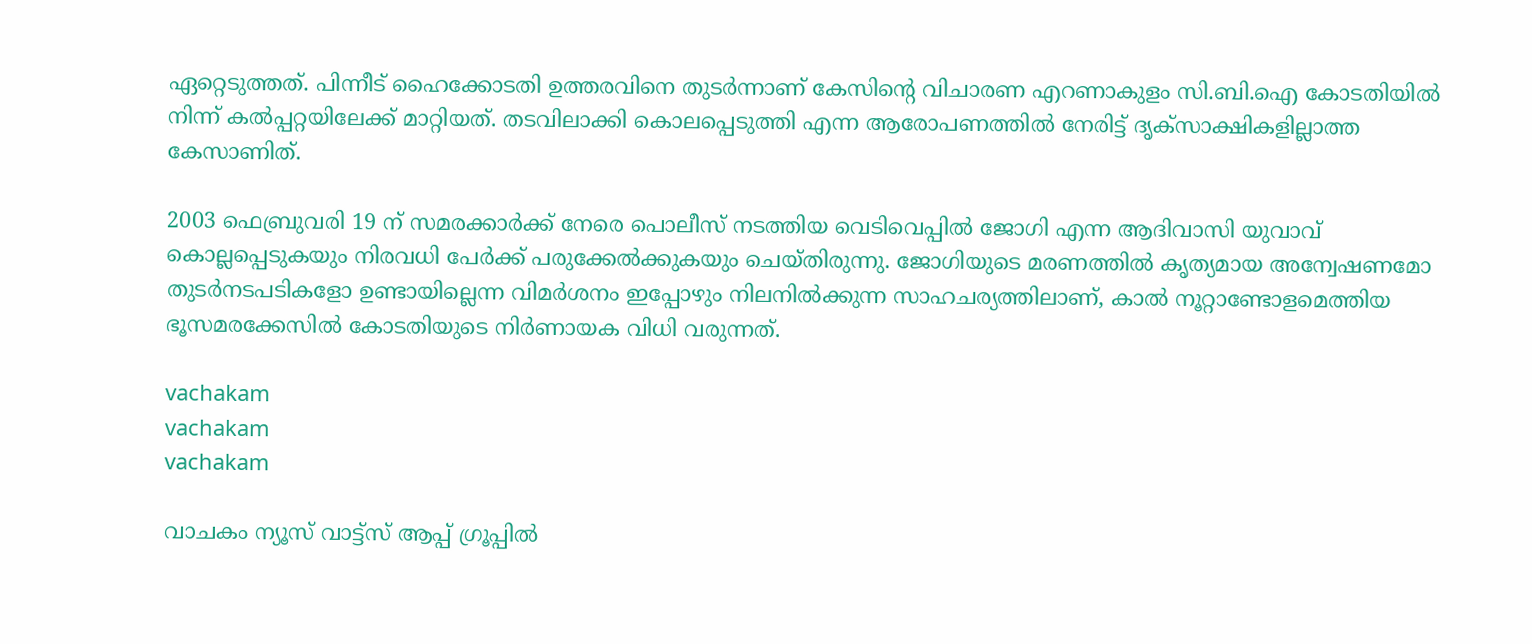ഏറ്റെടുത്തത്. പിന്നീട് ഹൈക്കോടതി ഉത്തരവിനെ തുടര്‍ന്നാണ് കേസിന്റെ വിചാരണ എറണാകുളം സി.ബി.ഐ കോടതിയില്‍ നിന്ന് കല്‍പ്പറ്റയിലേക്ക് മാറ്റിയത്. തടവിലാക്കി കൊലപ്പെടുത്തി എന്ന ആരോപണത്തില്‍ നേരിട്ട് ദൃക്സാക്ഷികളില്ലാത്ത കേസാണിത്.

2003 ഫെബ്രുവരി 19 ന് സമരക്കാര്‍ക്ക് നേരെ പൊലീസ് നടത്തിയ വെടിവെപ്പില്‍ ജോഗി എന്ന ആദിവാസി യുവാവ് കൊല്ലപ്പെടുകയും നിരവധി പേര്‍ക്ക് പരുക്കേല്‍ക്കുകയും ചെയ്തിരുന്നു. ജോഗിയുടെ മരണത്തില്‍ കൃത്യമായ അന്വേഷണമോ തുടര്‍നടപടികളോ ഉണ്ടായില്ലെന്ന വിമര്‍ശനം ഇപ്പോഴും നിലനില്‍ക്കുന്ന സാഹചര്യത്തിലാണ്, കാല്‍ നൂറ്റാണ്ടോളമെത്തിയ ഭൂസമരക്കേസില്‍ കോടതിയുടെ നിര്‍ണായക വിധി വരുന്നത്.

vachakam
vachakam
vachakam

വാചകം ന്യൂസ് വാട്ട്സ് ആപ്പ് ഗ്രൂപ്പിൽ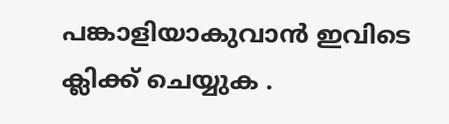പങ്കാളിയാകുവാൻ ഇവിടെ ക്ലിക്ക് ചെയ്യുക .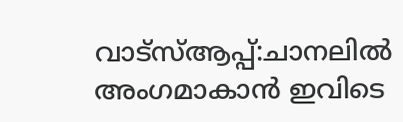വാട്സ്ആപ്പ്:ചാനലിൽ അംഗമാകാൻ ഇവിടെ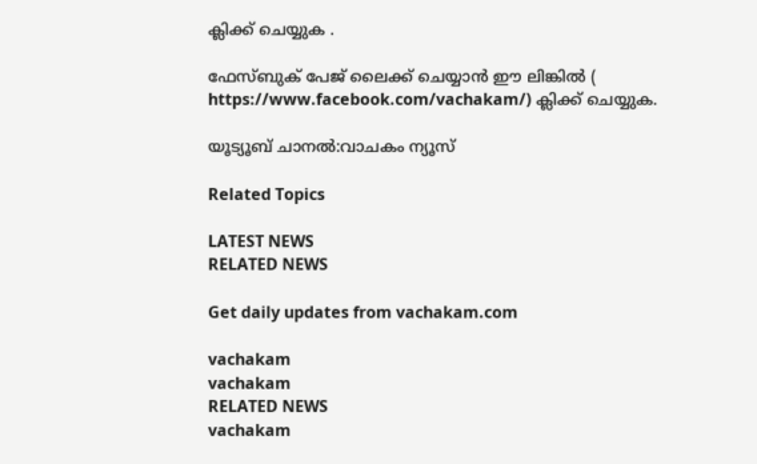ക്ലിക്ക് ചെയ്യുക .

ഫേസ്ബുക് പേജ് ലൈക്ക് ചെയ്യാൻ ഈ ലിങ്കിൽ (
https://www.facebook.com/vachakam/) ക്ലിക്ക് ചെയ്യുക.

യൂട്യൂബ് ചാനൽ:വാചകം ന്യൂസ്

Related Topics

LATEST NEWS
RELATED NEWS

Get daily updates from vachakam.com

vachakam
vachakam
RELATED NEWS
vachakam